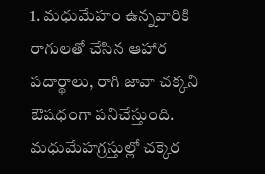1. మధుమేహం ఉన్నవారికి రాగులతో చేసిన ఆహార పదార్థాలు, రాగి జావా చక్కని ఔషధంగా పనిచేస్తుంది. మధుమేహగ్రస్తుల్లో చక్కెర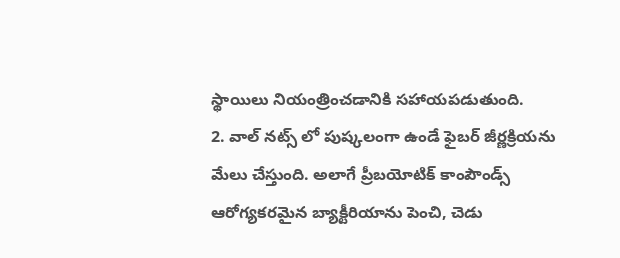స్థాయిలు నియంత్రించడానికి సహాయపడుతుంది.
2. వాల్ నట్స్ లో పుష్కలంగా ఉండే ఫైబర్ జీర్ణక్రియను మేలు చేస్తుంది. అలాగే ప్రీబయోటిక్ కాంపౌండ్స్ ఆరోగ్యకరమైన బ్యాక్టీరియాను పెంచి, చెడు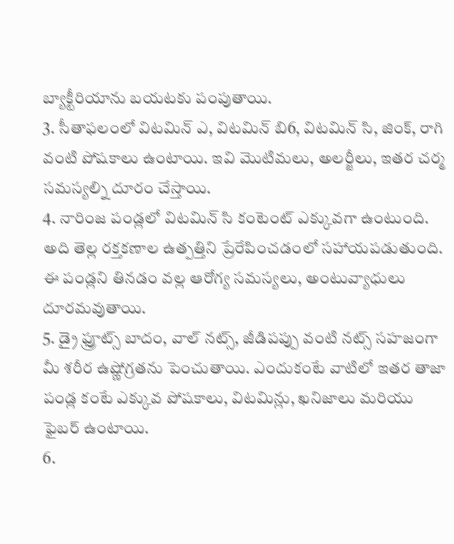బ్యాక్టీరియాను బయటకు పంపుతాయి.
3. సీతాఫలంలో విటమిన్ ఎ, విటమిన్ బి6, విటమిన్ సి, జింక్, రాగి వంటి పోషకాలు ఉంటాయి. ఇవి మొటిమలు, అలర్జీలు, ఇతర చర్మ సమస్యల్ని దూరం చేస్తాయి.
4. నారింజ పండ్లలో విటమిన్ సి కంటెంట్ ఎక్కువగా ఉంటుంది. అది తెల్ల రక్తకణాల ఉత్పత్తిని ప్రేరేపించడంలో సహాయపడుతుంది. ఈ పండ్లని తినడం వల్ల ఆరోగ్య సమస్యలు, అంటువ్యాధులు దూరమవుతాయి.
5. డ్రై ఫ్రూట్స్ బాదం, వాల్ నట్స్, జీడిపప్పు వంటి నట్స్ సహజంగా మీ శరీర ఉష్ణోగ్రతను పెంచుతాయి. ఎందుకంటే వాటిలో ఇతర తాజా పండ్ల కంటే ఎక్కువ పోషకాలు, విటమిన్లు, ఖనిజాలు మరియు ఫైబర్ ఉంటాయి.
6.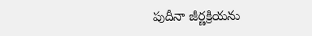పుదీనా జీర్ణక్రియను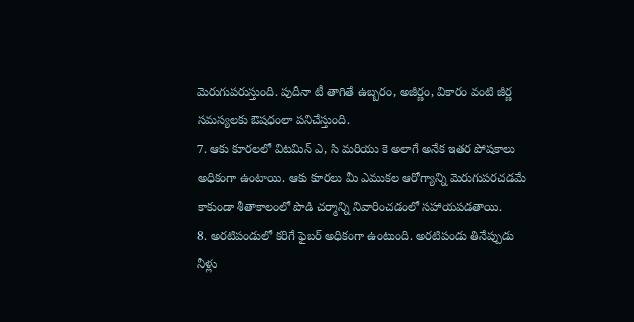మెరుగుపరుస్తుంది. పుదీనా టీ తాగితే ఉబ్బరం, అజీర్ణం, వికారం వంటి జీర్ణ సమస్యలకు ఔషధంలా పనిచేస్తుంది.
7. ఆకు కూరలలో విటమిన్ ఎ, సి మరియు కె అలాగే అనేక ఇతర పోషకాలు అధికంగా ఉంటాయి. ఆకు కూరలు మీ ఎముకల ఆరోగ్యాన్ని మెరుగుపరచడమే కాకుండా శీతాకాలంలో పొడి చర్మాన్ని నివారించడంలో సహాయపడతాయి.
8. అరటిపండులో కరిగే ఫైబర్ అధికంగా ఉంటుంది. అరటిపండు తినేప్పుడు నీళ్లు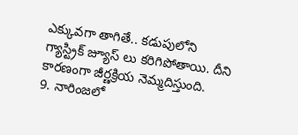ఎక్కువగా తాగితే.. కడుపులోని గ్యాస్ట్రిక్ జ్యూస్ లు కరిగిపోతాయి. దీని కారణంగా జీర్ణక్రియ నెమ్మదిస్తుంది.
9. నారింజలో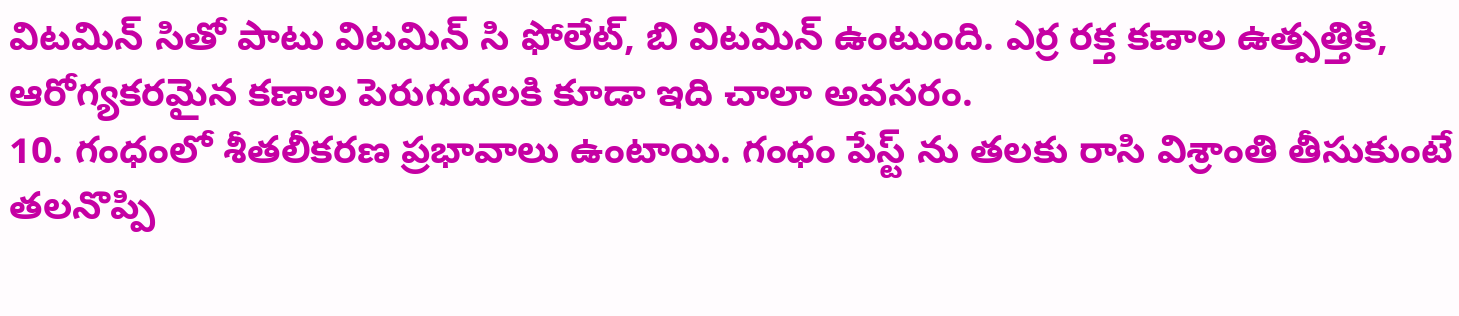విటమిన్ సితో పాటు విటమిన్ సి ఫోలేట్, బి విటమిన్ ఉంటుంది. ఎర్ర రక్త కణాల ఉత్పత్తికి, ఆరోగ్యకరమైన కణాల పెరుగుదలకి కూడా ఇది చాలా అవసరం.
10. గంధంలో శీతలీకరణ ప్రభావాలు ఉంటాయి. గంధం పేస్ట్ ను తలకు రాసి విశ్రాంతి తీసుకుంటే తలనొప్పి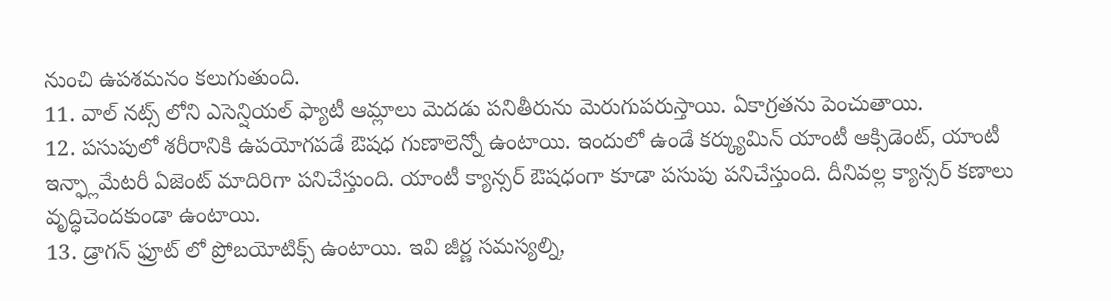నుంచి ఉపశమనం కలుగుతుంది.
11. వాల్ నట్స్ లోని ఎసెన్షియల్ ఫ్యాటీ ఆమ్లాలు మెదడు పనితీరును మెరుగుపరుస్తాయి. ఏకాగ్రతను పెంచుతాయి.
12. పసుపులో శరీరానికి ఉపయోగపడే ఔషధ గుణాలెన్నో ఉంటాయి. ఇందులో ఉండే కర్క్యుమిన్ యాంటీ ఆక్సిడెంట్, యాంటీ ఇన్ఫ్లామేటరీ ఏజెంట్ మాదిరిగా పనిచేస్తుంది. యాంటీ క్యాన్సర్ ఔషధంగా కూడా పసుపు పనిచేస్తుంది. దీనివల్ల క్యాన్సర్ కణాలు వృద్ధిచెందకుండా ఉంటాయి.
13. డ్రాగన్ ఫ్రూట్ లో ప్రోబయోటిక్స్ ఉంటాయి. ఇవి జీర్ణ సమస్యల్ని,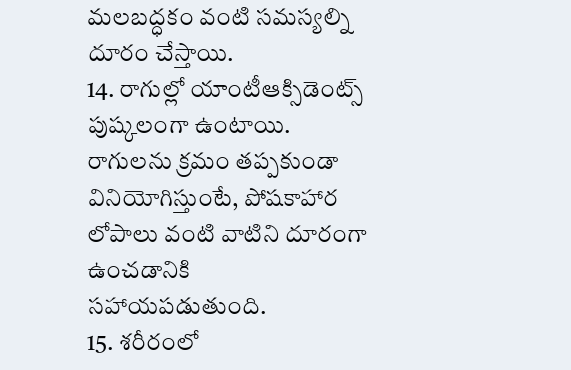మలబద్ధకం వంటి సమస్యల్ని దూరం చేస్తాయి.
14. రాగుల్లో యాంటీఆక్సిడెంట్స్ పుష్కలంగా ఉంటాయి. రాగులను క్రమం తప్పకుండా వినియోగిస్తుంటే, పోషకాహార లోపాలు వంటి వాటిని దూరంగా ఉంచడానికి సహాయపడుతుంది.
15. శరీరంలో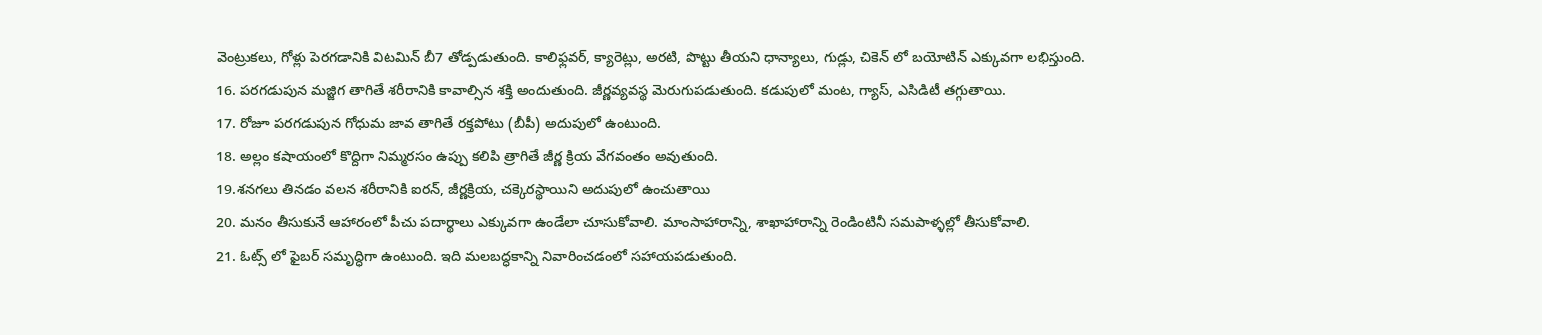వెంట్రుకలు, గోళ్లు పెరగడానికి విటమిన్ బీ7 తోడ్పడుతుంది. కాలిఫ్లవర్, క్యారెట్లు, అరటి, పొట్టు తీయని ధాన్యాలు, గుడ్లు, చికెన్ లో బయోటిన్ ఎక్కువగా లభిస్తుంది.
16. పరగడుపున మజ్జిగ తాగితే శరీరానికి కావాల్సిన శక్తి అందుతుంది. జీర్ణవ్యవస్థ మెరుగుపడుతుంది. కడుపులో మంట, గ్యాస్, ఎసిడిటీ తగ్గుతాయి.
17. రోజూ పరగడుపున గోధుమ జావ తాగితే రక్తపోటు (బీపీ) అదుపులో ఉంటుంది.
18. అల్లం కషాయంలో కొద్దిగా నిమ్మరసం ఉప్పు కలిపి త్రాగితే జీర్ణ క్రియ వేగవంతం అవుతుంది.
19.శనగలు తినడం వలన శరీరానికి ఐరన్, జీర్ణక్రియ, చక్కెరస్థాయిని అదుపులో ఉంచుతాయి
20. మనం తీసుకునే ఆహారంలో పీచు పదార్థాలు ఎక్కువగా ఉండేలా చూసుకోవాలి. మాంసాహారాన్ని, శాఖాహారాన్ని రెండింటినీ సమపాళ్ళల్లో తీసుకోవాలి.
21. ఓట్స్ లో ఫైబర్ సమృద్ధిగా ఉంటుంది. ఇది మలబద్ధకాన్ని నివారించడంలో సహాయపడుతుంది.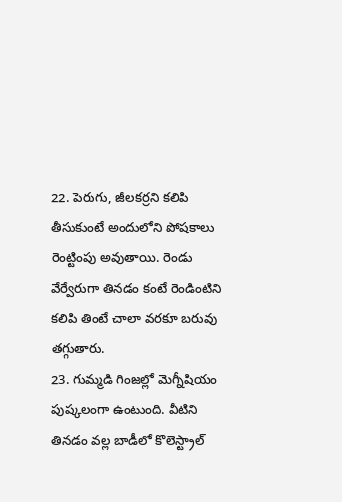22. పెరుగు, జీలకర్రని కలిపి తీసుకుంటే అందులోని పోషకాలు రెంట్టింపు అవుతాయి. రెండు వేర్వేరుగా తినడం కంటే రెండింటిని కలిపి తింటే చాలా వరకూ బరువు తగ్గుతారు.
23. గుమ్మడి గింజల్లో మెగ్నీషియం పుష్కలంగా ఉంటుంది. వీటిని తినడం వల్ల బాడీలో కొలెస్ట్రాల్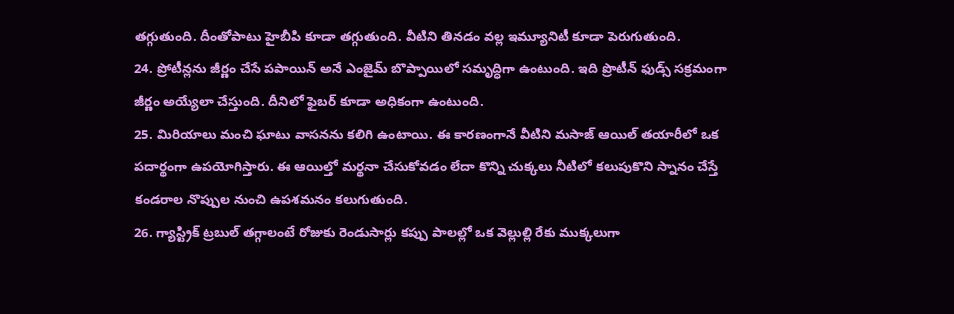తగ్గుతుంది. దీంతోపాటు హైబీపి కూడా తగ్గుతుంది. వీటిని తినడం వల్ల ఇమ్యూనిటీ కూడా పెరుగుతుంది.
24. ప్రోటీన్లను జీర్ణం చేసే పపాయిన్ అనే ఎంజైమ్ బొప్పాయిలో సమృద్ధిగా ఉంటుంది. ఇది ప్రొటీన్ ఫుడ్స్ సక్రమంగా జీర్ణం అయ్యేలా చేస్తుంది. దీనిలో ఫైబర్ కూడా అధికంగా ఉంటుంది.
25. మిరియాలు మంచి ఘాటు వాసనను కలిగి ఉంటాయి. ఈ కారణంగానే వీటిని మసాజ్ ఆయిల్ తయారీలో ఒక పదార్థంగా ఉపయోగిస్తారు. ఈ ఆయిల్తో మర్థనా చేసుకోవడం లేదా కొన్ని చుక్కలు నీటిలో కలుపుకొని స్నానం చేస్తే కండరాల నొప్పుల నుంచి ఉపశమనం కలుగుతుంది.
26. గ్యాస్ట్రిక్ ట్రబుల్ తగ్గాలంటే రోజుకు రెండుసార్లు కప్పు పాలల్లో ఒక వెల్లుల్లి రేకు ముక్కలుగా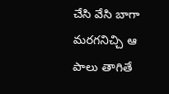చేసి వేసి బాగా మరగనిచ్చి ఆ పాలు తాగితే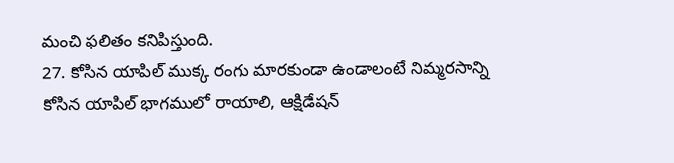మంచి ఫలితం కనిపిస్తుంది.
27. కోసిన యాపిల్ ముక్క రంగు మారకుండా ఉండాలంటే నిమ్మరసాన్ని కోసిన యాపిల్ భాగములో రాయాలి, ఆక్షిడేషన్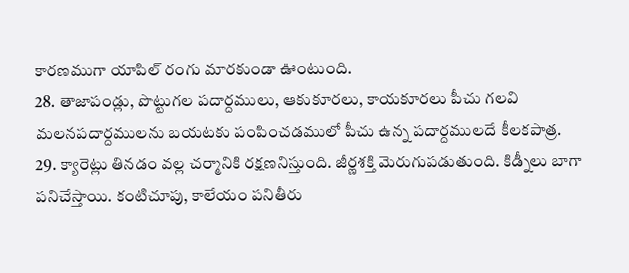కారణముగా యాపిల్ రంగు మారకుండా ఊంటుంది.
28. తాజాపండ్లు, పొట్టుగల పదార్దములు, ఆకుకూరలు, కాయకూరలు పీచు గలవి మలనపదార్దములను బయటకు పంపించడములో పీచు ఉన్న పదార్దములదే కీలకపాత్ర.
29. క్యారెట్లు తినడం వల్ల చర్మానికి రక్షణనిస్తుంది. జీర్ణశక్తి మెరుగుపడుతుంది. కిడ్నీలు బాగా పనిచేస్తాయి. కంటిచూపు, కాలేయం పనితీరు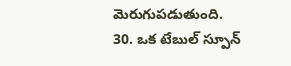మెరుగుపడుతుంది.
30. ఒక టేబుల్ స్పూన్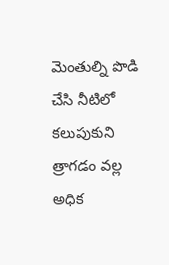మెంతుల్ని పొడి చేసి నీటిలో కలుపుకుని త్రాగడం వల్ల అధిక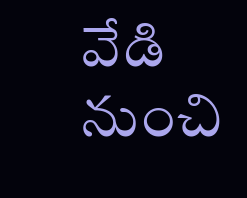వేడి నుంచి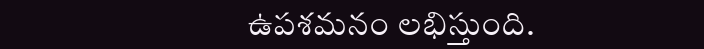ఉపశమనం లభిస్తుంది.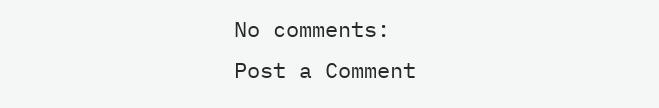No comments:
Post a Comment